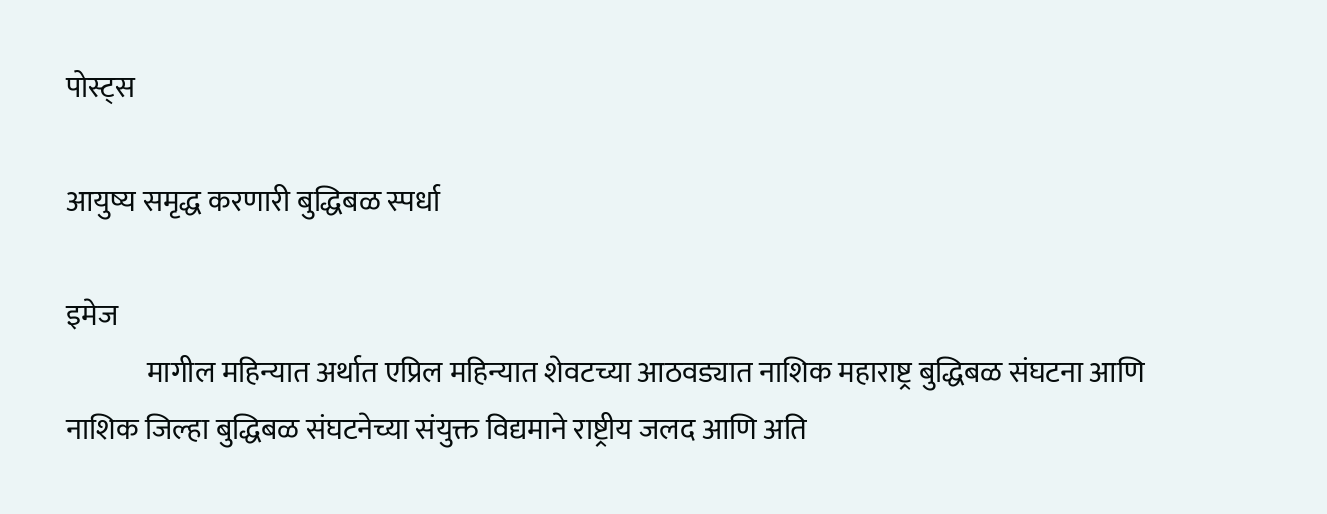पोस्ट्स

आयुष्य समृद्ध करणारी बुद्धिबळ स्पर्धा

इमेज
              मागील महिन्यात अर्थात एप्रिल महिन्यात शेवटच्या आठवड्यात नाशिक महाराष्ट्र बुद्धिबळ संघटना आणि नाशिक जिल्हा बुद्धिबळ संघटनेच्या संयुक्त विद्यमाने राष्ट्रीय जलद आणि अति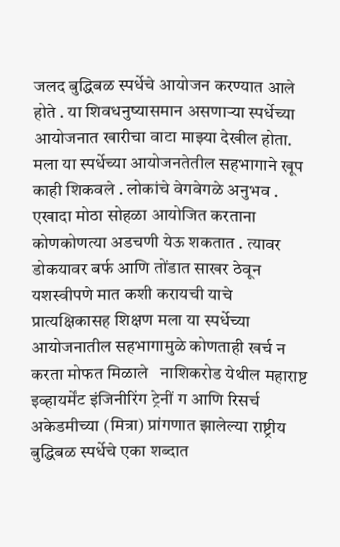जलद बुद्धिबळ स्पर्धेचे आयोजन करण्यात आले होते . या शिवधनुष्यासमान असणाऱ्या स्पर्धेच्या आयोजनात खारीचा वाटा माझ्या देखील होता.  मला या स्पर्धेच्या आयोजनतेतील सहभागाने खूप काही शिकवले . लोकांचे वेगवेगळे अनुभव . एखादा मोठा सोहळा आयोजित करताना कोणकोणत्या अडचणी येऊ शकतात . त्यावर डोकयावर बर्फ आणि तोंडात साखर ठेवून यशस्वीपणे मात कशी करायची याचे प्रात्यक्षिकासह शिक्षण मला या स्पर्धेच्या आयोजनातील सहभागामुळे कोणताही खर्च न करता मोफत मिळाले   नाशिकरोड येथील महाराष्ट इव्हायर्मेंट इंजिनीरिंग ट्रेनीं ग आणि रिसर्च अकेडमीच्या (मित्रा) प्रांगणात झालेल्या राष्ट्रीय बुद्धिबळ स्पर्धेचे एका शब्दात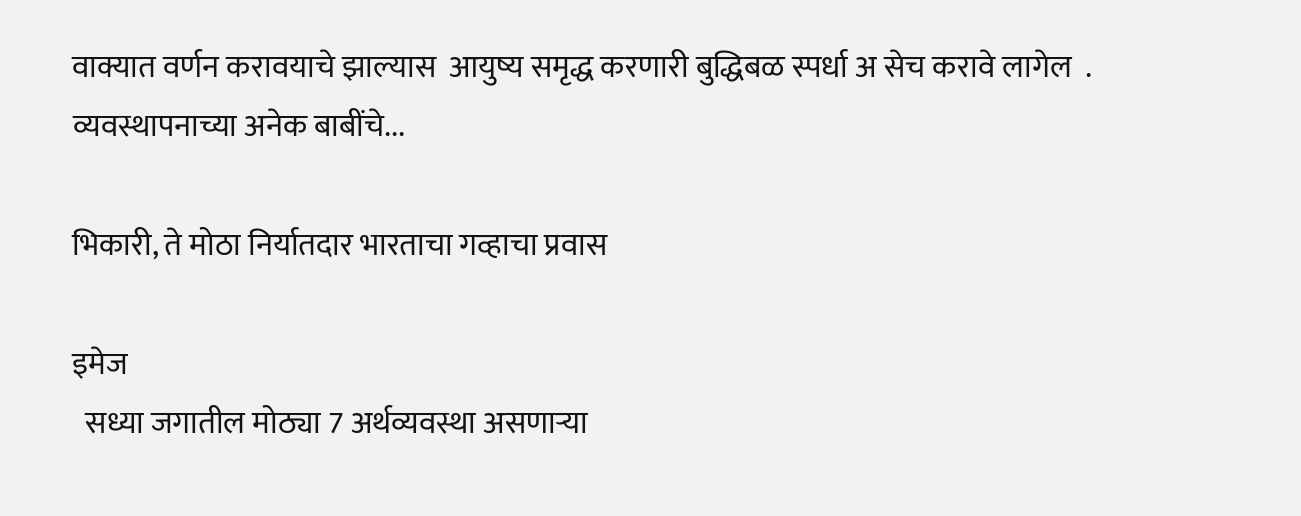वाक्यात वर्णन करावयाचे झाल्यास  आयुष्य समृद्ध करणारी बुद्धिबळ स्पर्धा अ सेच करावे लागेल  .        व्यवस्थापनाच्या अनेक बाबींचे...

भिकारी, ते मोठा निर्यातदार भारताचा गव्हाचा प्रवास

इमेज
  सध्या जगातील मोठ्या 7 अर्थव्यवस्था असणाऱ्या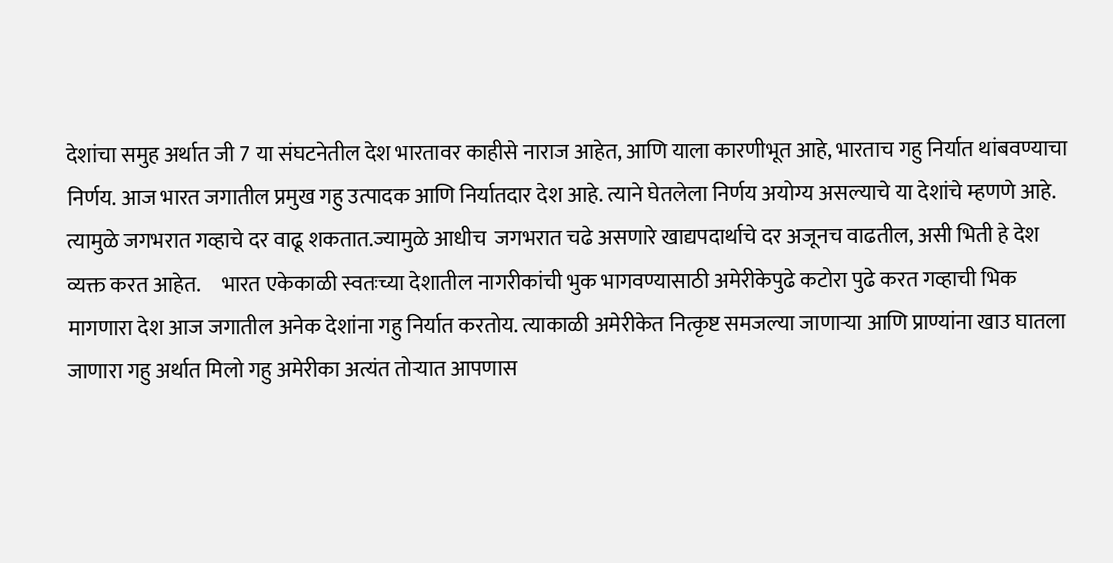देशांचा समुह अर्थात जी 7 या संघटनेतील देश भारतावर काहीसे नाराज आहेत, आणि याला कारणीभूत आहे, भारताच गहु निर्यात थांबवण्याचा निर्णय. आज भारत जगातील प्रमुख गहु उत्पादक आणि निर्यातदार देश आहे. त्याने घेतलेला निर्णय अयोग्य असल्याचे या देशांचे म्हणणे आहे. त्यामुळे जगभरात गव्हाचे दर वाढू शकतात.ज्यामुळे आधीच  जगभरात चढे असणारे खाद्यपदार्थाचे दर अजूनच वाढतील, असी भिती हे देश व्यक्त करत आहेत.     भारत एकेकाळी स्वतःच्या देशातील नागरीकांची भुक भागवण्यासाठी अमेरीकेपुढे कटोरा पुढे करत गव्हाची भिक मागणारा देश आज जगातील अनेक देशांना गहु निर्यात करतोय. त्याकाळी अमेरीकेत नित्कृष्ट समजल्या जाणाऱ्या आणि प्राण्यांना खाउ घातला जाणारा गहु अर्थात मिलो गहु अमेरीका अत्यंत तोऱ्यात आपणास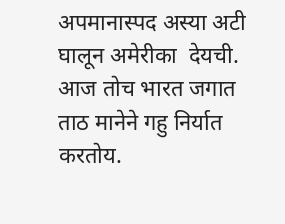अपमानास्पद अस्या अटी  घालून अमेरीका  देयची. आज तोच भारत जगात ताठ मानेने गहु निर्यात करतोय.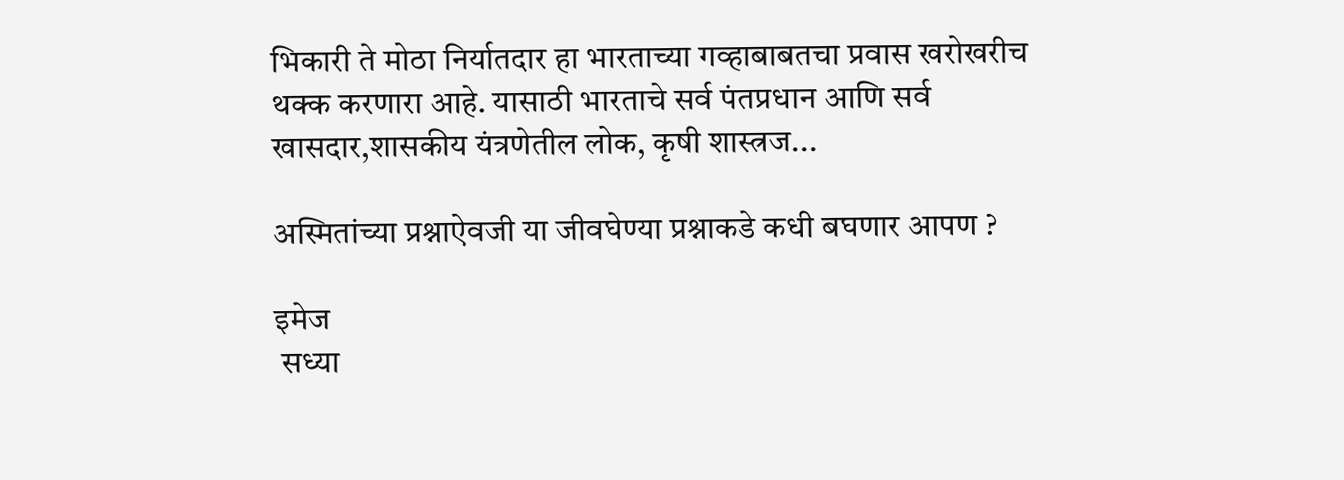भिकारी ते मोठा निर्यातदार हा भारताच्या गव्हाबाबतचा प्रवास खरोखरीच थक्क करणारा आहे. यासाठी भारताचे सर्व पंतप्रधान आणि सर्व खासदार,शासकीय यंत्रणेतील लोक, कृषी शास्त्रज...

अस्मितांच्या प्रश्नाऐवजी या जीवघेण्या प्रश्नाकडे कधी बघणार आपण ?

इमेज
 सध्या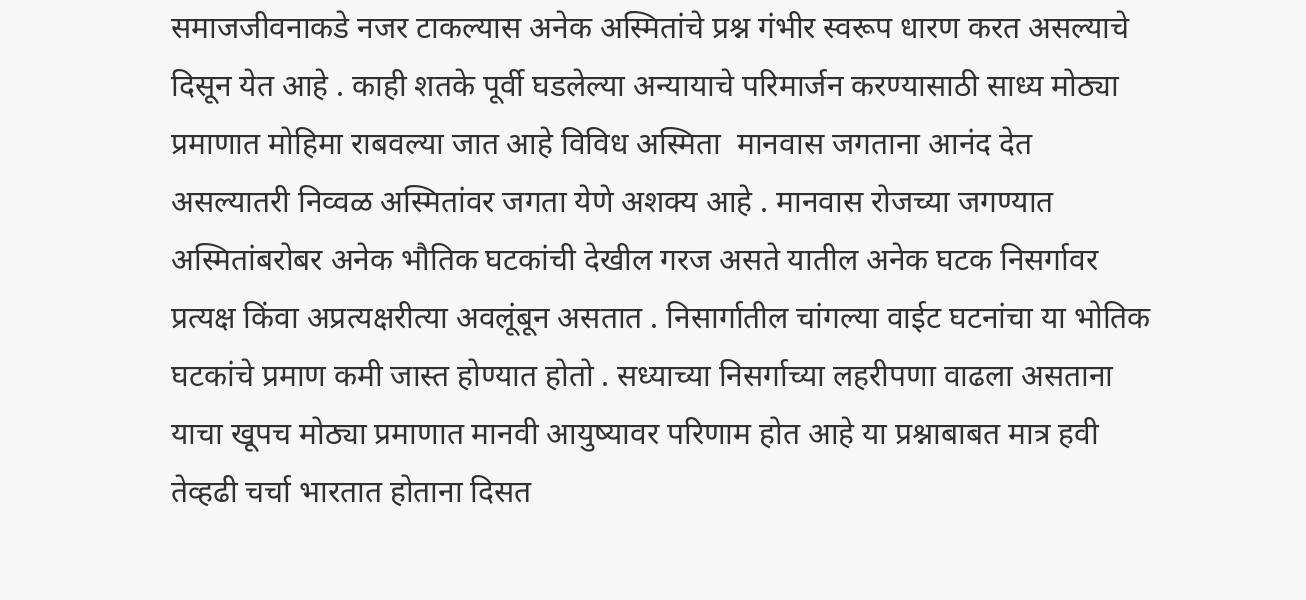समाजजीवनाकडे नजर टाकल्यास अनेक अस्मितांचे प्रश्न गंभीर स्वरूप धारण करत असल्याचे दिसून येत आहे . काही शतके पूर्वी घडलेल्या अन्यायाचे परिमार्जन करण्यासाठी साध्य मोठ्या प्रमाणात मोहिमा राबवल्या जात आहे विविध अस्मिता  मानवास जगताना आनंद देत असल्यातरी निव्वळ अस्मितांवर जगता येणे अशक्य आहे . मानवास रोजच्या जगण्यात अस्मितांबरोबर अनेक भौतिक घटकांची देखील गरज असते यातील अनेक घटक निसर्गावर प्रत्यक्ष किंवा अप्रत्यक्षरीत्या अवलूंबून असतात . निसार्गातील चांगल्या वाईट घटनांचा या भोतिक घटकांचे प्रमाण कमी जास्त होण्यात होतो . सध्याच्या निसर्गाच्या लहरीपणा वाढला असताना याचा खूपच मोठ्या प्रमाणात मानवी आयुष्यावर परिणाम होत आहे या प्रश्नाबाबत मात्र हवी तेव्हढी चर्चा भारतात होताना दिसत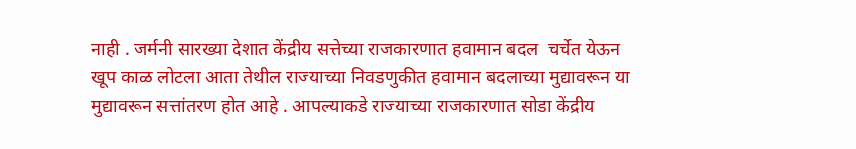नाही . जर्मनी सारख्या देशात केंद्रीय सत्तेच्या राजकारणात हवामान बदल  चर्चेत येऊन खूप काळ लोटला आता तेथील राज्याच्या निवडणुकीत हवामान बदलाच्या मुद्यावरून या मुद्यावरून सत्तांतरण होत आहे . आपल्याकडे राज्याच्या राजकारणात सोडा केंद्रीय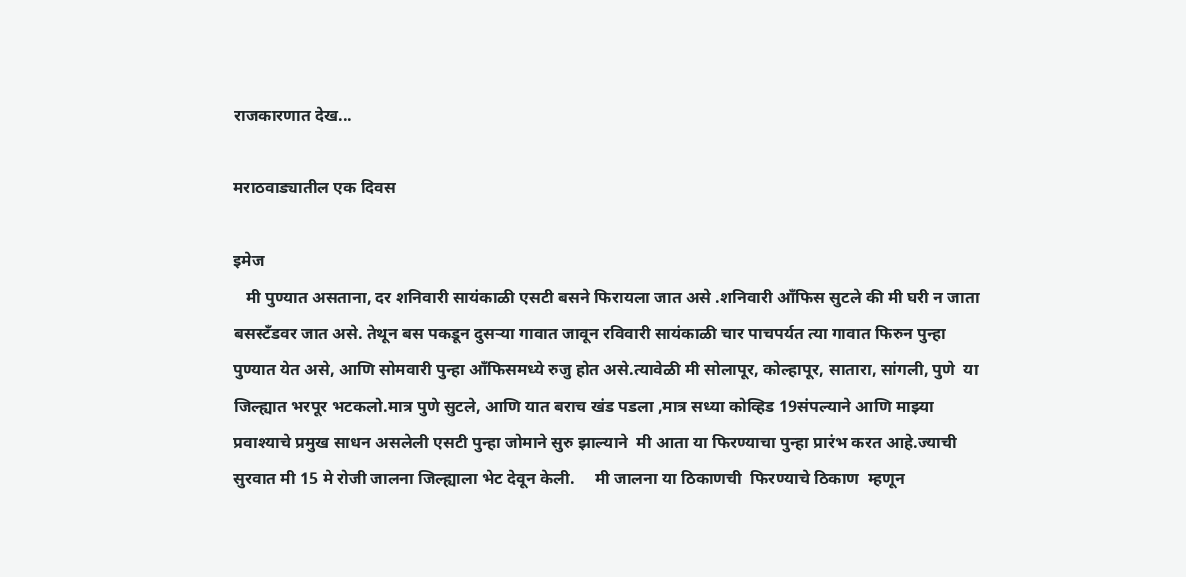राजकारणात देख...

मराठवाड्यातील एक दिवस

इमेज
   मी पुण्यात असताना, दर शनिवारी सायंकाळी एसटी बसने फिरायला जात असे .शनिवारी आँफिस सुटले की मी घरी न जाता बसस्टँडवर जात असे. तेथून बस पकडून दुसऱ्या गावात जावून रविवारी सायंकाळी चार पाचपर्यत त्या गावात फिरुन पुन्हा पुण्यात येत असे, आणि सोमवारी पुन्हा आँफिसमध्ये रुजु होत असे.त्यावेळी मी सोलापूर, कोल्हापूर, सातारा, सांगली, पुणे  या जिल्ह्यात भरपूर भटकलो.मात्र पुणे सुटले, आणि यात बराच खंड पडला ,मात्र सध्या कोव्हिड 19संपल्याने आणि माझ्या प्रवाश्याचे प्रमुख साधन असलेली एसटी पुन्हा जोमाने सुरु झाल्याने  मी आता या फिरण्याचा पुन्हा प्रारंभ करत आहे.ज्याची सुरवात मी 15 मे रोजी जालना जिल्ह्याला भेट देवून केली.     मी जालना या ठिकाणची  फिरण्याचे ठिकाण  म्हणून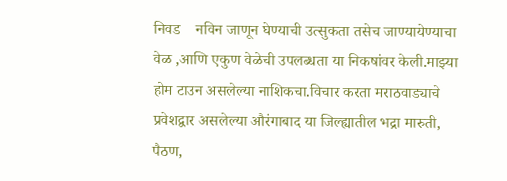निवड    नविन जाणून घेण्याची उत्सुकता तसेच जाण्यायेण्याचा वेळ ,आणि एकुण वेळेची उपलब्धता या निकषांवर केली.माझ्या  होम टाउन असलेल्या नाशिकचा.विचार करता मराठवाड्याचे प्रवेशद्वार असलेल्या औरंगाबाद या जिल्ह्यातील भद्रा मारुती, पैठण,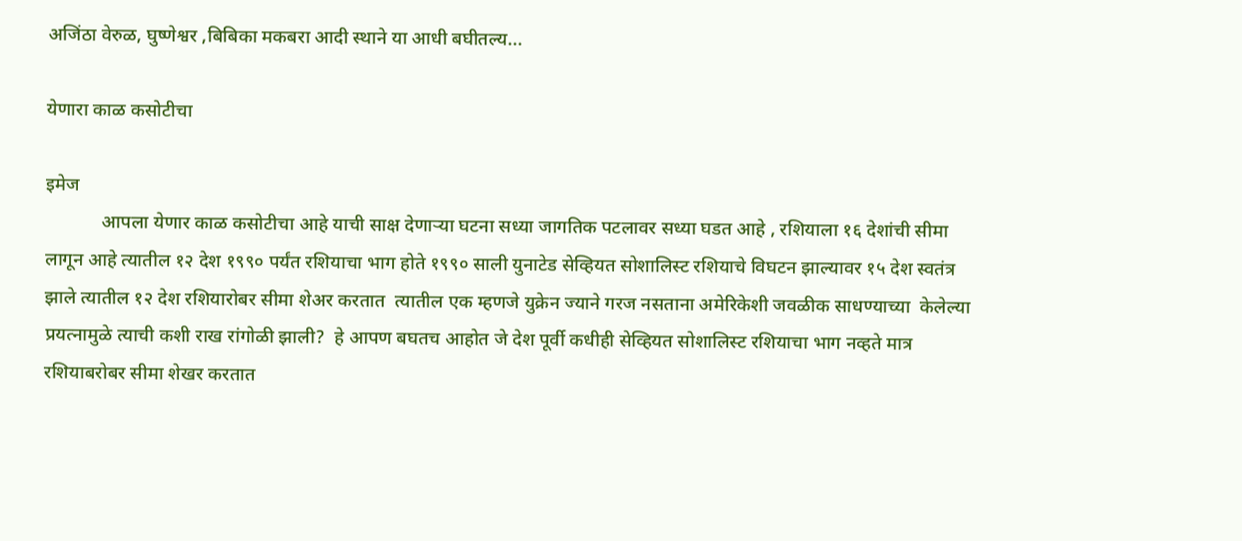अजिंठा वेरुळ, घुष्णेश्वर ,बिबिका मकबरा आदी स्थाने या आधी बघीतल्य...

येणारा काळ कसोटीचा

इमेज
            आपला येणार काळ कसोटीचा आहे याची साक्ष देणाऱ्या घटना सध्या जागतिक पटलावर सध्या घडत आहे , रशियाला १६ देशांची सीमा लागून आहे त्यातील १२ देश १९९० पर्यंत रशियाचा भाग होते १९९० साली युनाटेड सेव्हियत सोशालिस्ट रशियाचे विघटन झाल्यावर १५ देश स्वतंत्र झाले त्यातील १२ देश रशियारोबर सीमा शेअर करतात  त्यातील एक म्हणजे युक्रेन ज्याने गरज नसताना अमेरिकेशी जवळीक साधण्याच्या  केलेल्या  प्रयत्नामुळे त्याची कशी राख रांगोळी झाली?  हे आपण बघतच आहोत जे देश पूर्वी कधीही सेव्हियत सोशालिस्ट रशियाचा भाग नव्हते मात्र रशियाबरोबर सीमा शेखर करतात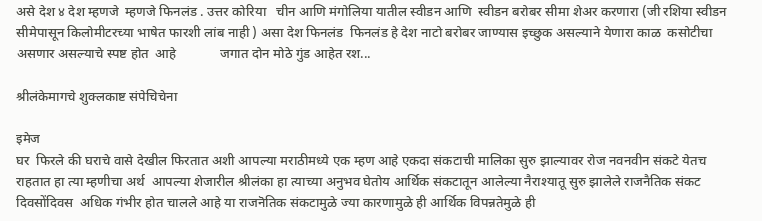असे देश ४ देश म्हणजे  म्हणजे फिनलंड . उत्तर कोरिया   चीन आणि मंगोलिया यातील स्वीडन आणि  स्वीडन बरोबर सीमा शेअर करणारा (जी रशिया स्वीडन सीमेपासून किलोमीटरच्या भाषेत फारशी लांब नाही ) असा देश फिनलंड  फिनलंड हे देश नाटो बरोबर जाण्यास इच्छुक असल्याने येणारा काळ  कसोटीचा असणार असल्याचे स्पष्ट होत  आहे             जगात दोन मोठे गुंड आहेत रश...

श्रीलंकेमागचे शुक्लकाष्ट संपेचिचेना

इमेज
घर  फिरले की घराचे वासे देखील फिरतात अशी आपल्या मराठीमध्ये एक म्हण आहे एकदा संकटाची मालिका सुरु झाल्यावर रोज नवनवीन संकटे येतच राहतात हा त्या म्हणीचा अर्थ  आपल्या शेजारील श्रीलंका हा त्याच्या अनुभव घेतोय आर्थिक संकटातून आलेल्या नैराश्यातू सुरु झालेले राजनैतिक संकट दिवसोंदिवस  अधिक गंभीर होत चालले आहे या राजनॆतिक संकटामुळे ज्या कारणामुळे ही आर्थिक विपन्नतेमुळे ही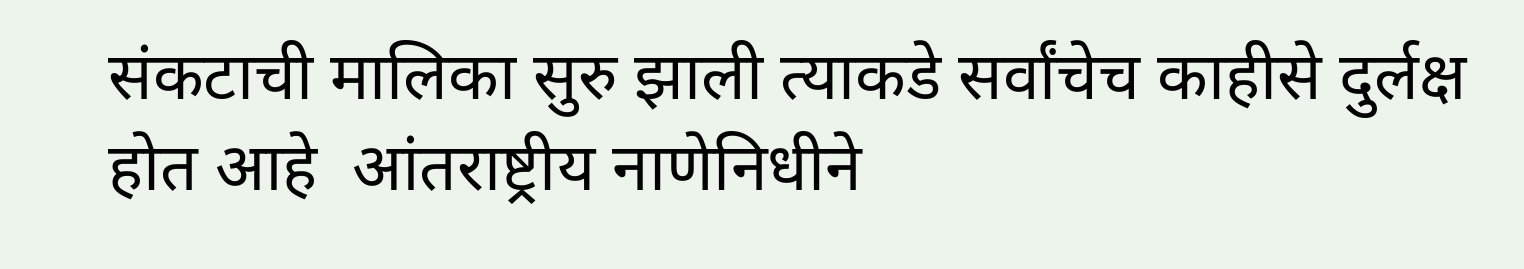संकटाची मालिका सुरु झाली त्याकडे सर्वांचेच काहीसे दुर्लक्ष होत आहे  आंतराष्ट्रीय नाणेनिधीने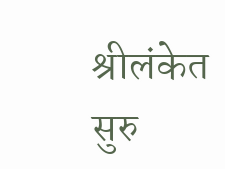श्रीलंकेत सुरु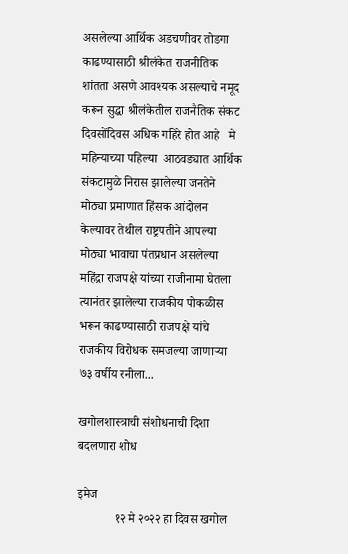असलेल्या आर्थिक अडचणीवर तोडगा काढण्यासाठी श्रीलंकेत राजनीतिक शांतता असणे आवश्यक असल्याचे नमूद करून सुद्धा श्रीलंकेतील राजनैतिक संकट दिवसोंदिवस अधिक गहिरे होत आहे   मे महिन्याच्या पहिल्या  आठवड्यात आर्थिक संकटामुळे निरास झालेल्या जनतेने मोठ्या प्रमाणात हिंसक आंदोलन केल्यावर तेथील राष्ट्रपतीने आपल्या मोठ्या भावाचा पंतप्रधान असलेल्या महिंद्रा राजपक्षे यांच्या राजीनामा घेतला त्यानंतर झालेल्या राजकीय पोकळीस भरून काढण्यासाठी राजपक्षे यांचे राजकीय विरोधक समजल्या जाणाऱ्या ७३ वर्षीय रनीला...

खगोलशास्त्राची संशोधनाची दिशा बदलणारा शोध

इमेज
            १२ मे २०२२ हा दिवस खगोल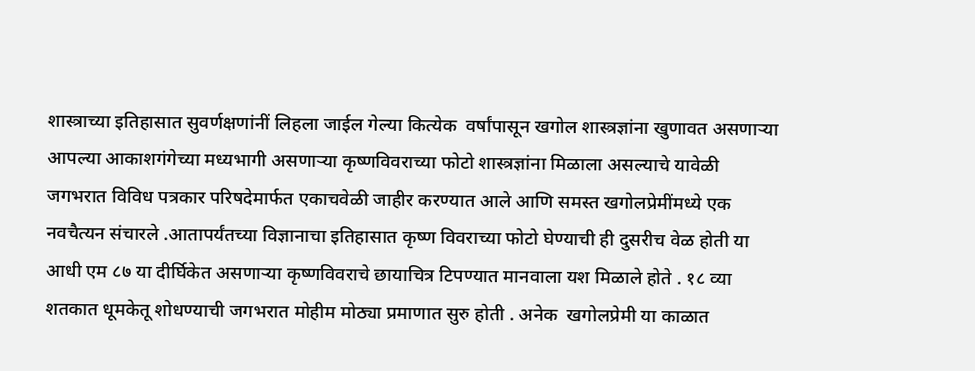शास्त्राच्या इतिहासात सुवर्णक्षणांनीं लिहला जाईल गेल्या कित्येक  वर्षांपासून खगोल शास्त्रज्ञांना खुणावत असणाऱ्या आपल्या आकाशगंगेच्या मध्यभागी असणाऱ्या कृष्णविवराच्या फोटो शास्त्रज्ञांना मिळाला असल्याचे यावेळी जगभरात विविध पत्रकार परिषदेमार्फत एकाचवेळी जाहीर करण्यात आले आणि समस्त खगोलप्रेमींमध्ये एक नवचैत्यन संचारले .आतापर्यंतच्या विज्ञानाचा इतिहासात कृष्ण विवराच्या फोटो घेण्याची ही दुसरीच वेळ होती या आधी एम ८७ या दीर्घिकेत असणाऱ्या कृष्णविवराचे छायाचित्र टिपण्यात मानवाला यश मिळाले होते . १८ व्या शतकात धूमकेतू शोधण्याची जगभरात मोहीम मोठ्या प्रमाणात सुरु होती . अनेक  खगोलप्रेमी या काळात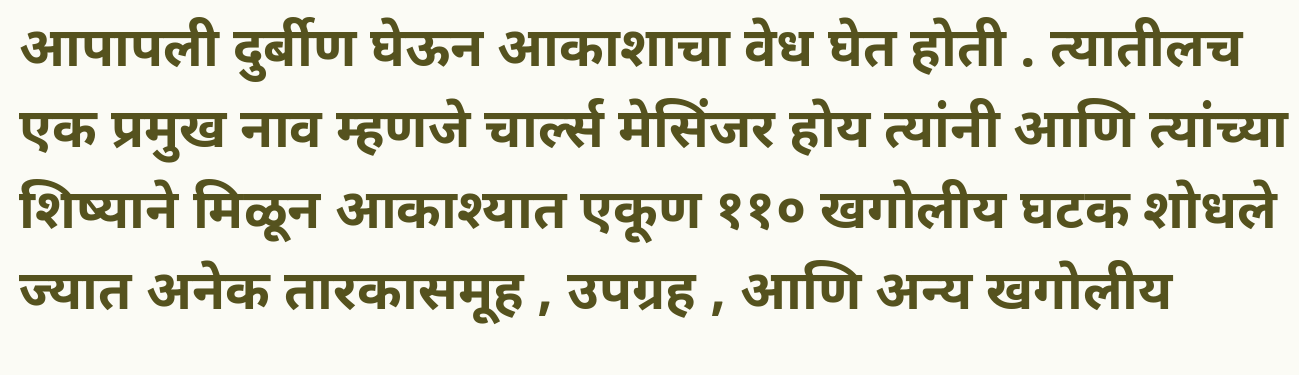आपापली दुर्बीण घेऊन आकाशाचा वेध घेत होती . त्यातीलच एक प्रमुख नाव म्हणजे चार्ल्स मेसिंजर होय त्यांनी आणि त्यांच्या शिष्याने मिळून आकाश्यात एकूण ११० खगोलीय घटक शोधले ज्यात अनेक तारकासमूह , उपग्रह , आणि अन्य खगोलीय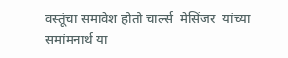वस्तूंचा समावेश होतो चार्ल्स  मेसिंजर  यांच्या समांमनार्थ या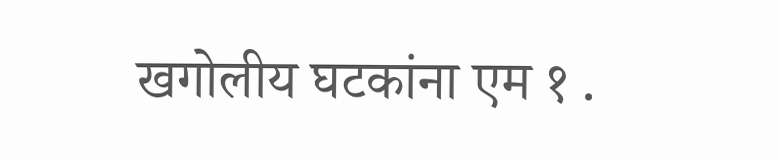खगोलीय घटकांना एम १ .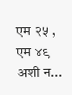एम २५ , एम ४९ अशी न...